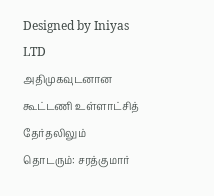Designed by Iniyas LTD
அதிமுகவுடனான கூட்டணி உள்ளாட்சித் தேர்தலிலும் தொடரும்: சரத்குமார்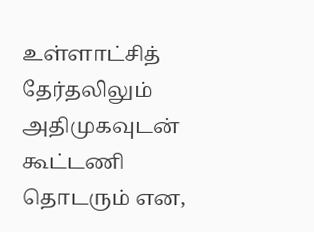உள்ளாட்சித் தேர்தலிலும் அதிமுகவுடன் கூட்டணி தொடரும் என,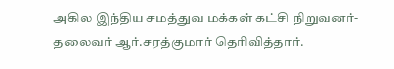அகில இந்திய சமத்துவ மக்கள் கட்சி நிறுவனர்- தலைவர் ஆர்.சரத்குமார் தெரிவித்தார்.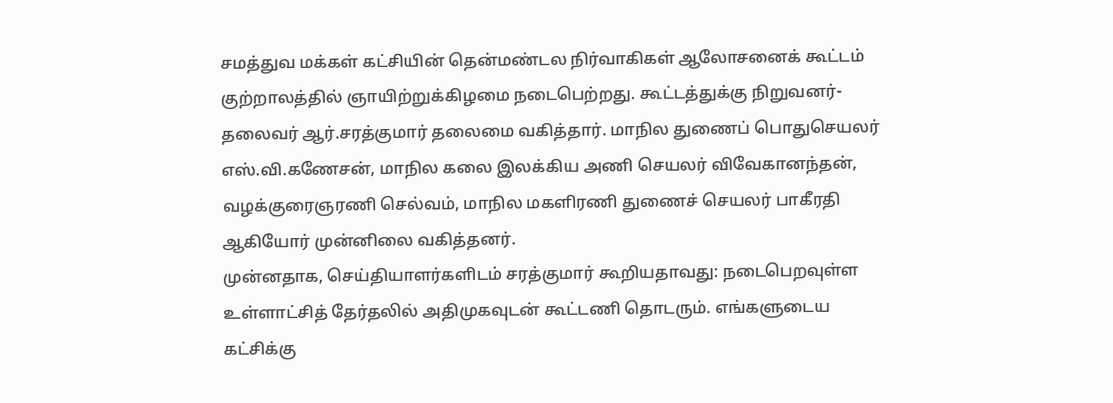சமத்துவ மக்கள் கட்சியின் தென்மண்டல நிர்வாகிகள் ஆலோசனைக் கூட்டம் குற்றாலத்தில் ஞாயிற்றுக்கிழமை நடைபெற்றது. கூட்டத்துக்கு நிறுவனர்- தலைவர் ஆர்.சரத்குமார் தலைமை வகித்தார். மாநில துணைப் பொதுசெயலர் எஸ்.வி.கணேசன், மாநில கலை இலக்கிய அணி செயலர் விவேகானந்தன், வழக்குரைஞரணி செல்வம், மாநில மகளிரணி துணைச் செயலர் பாகீரதி ஆகியோர் முன்னிலை வகித்தனர்.
முன்னதாக, செய்தியாளர்களிடம் சரத்குமார் கூறியதாவது: நடைபெறவுள்ள உள்ளாட்சித் தேர்தலில் அதிமுகவுடன் கூட்டணி தொடரும். எங்களுடைய கட்சிக்கு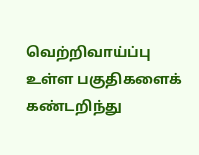வெற்றிவாய்ப்பு உள்ள பகுதிகளைக் கண்டறிந்து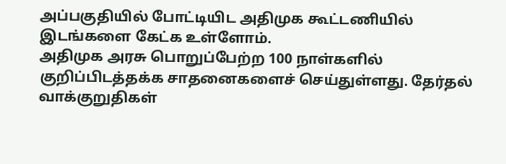அப்பகுதியில் போட்டியிட அதிமுக கூட்டணியில் இடங்களை கேட்க உள்ளோம்.
அதிமுக அரசு பொறுப்பேற்ற 100 நாள்களில் குறிப்பிடத்தக்க சாதனைகளைச் செய்துள்ளது. தேர்தல் வாக்குறுதிகள்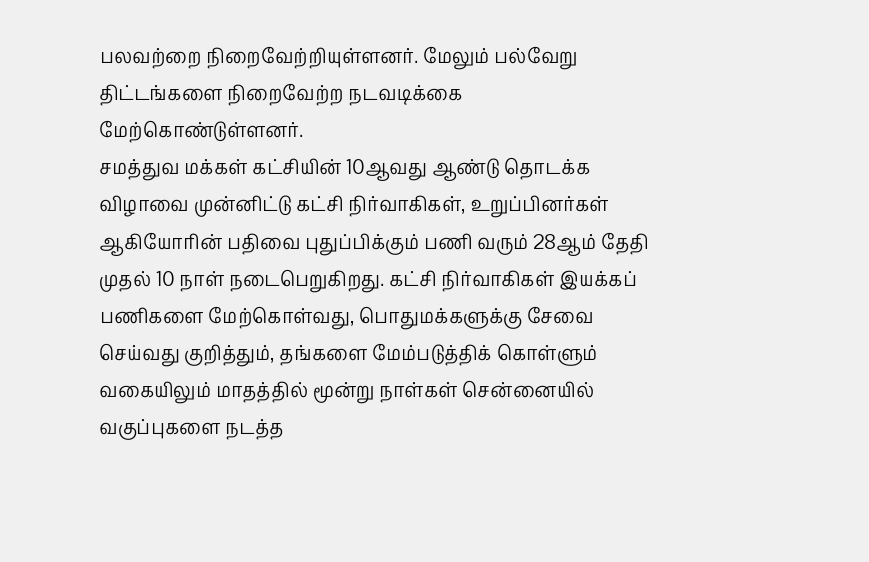பலவற்றை நிறைவேற்றியுள்ளனர். மேலும் பல்வேறு திட்டங்களை நிறைவேற்ற நடவடிக்கை மேற்கொண்டுள்ளனர்.
சமத்துவ மக்கள் கட்சியின் 10ஆவது ஆண்டு தொடக்க விழாவை முன்னிட்டு கட்சி நிர்வாகிகள், உறுப்பினர்கள் ஆகியோரின் பதிவை புதுப்பிக்கும் பணி வரும் 28ஆம் தேதி முதல் 10 நாள் நடைபெறுகிறது. கட்சி நிர்வாகிகள் இயக்கப் பணிகளை மேற்கொள்வது, பொதுமக்களுக்கு சேவை செய்வது குறித்தும், தங்களை மேம்படுத்திக் கொள்ளும் வகையிலும் மாதத்தில் மூன்று நாள்கள் சென்னையில் வகுப்புகளை நடத்த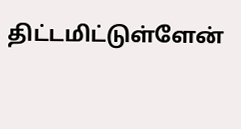திட்டமிட்டுள்ளேன்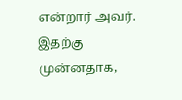என்றார் அவர். இதற்கு முன்னதாக,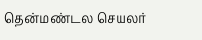தென்மண்டல செயலர்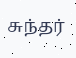சுந்தர்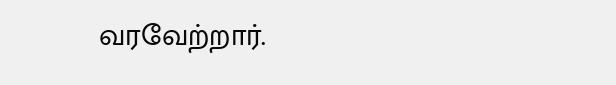வரவேற்றார்.